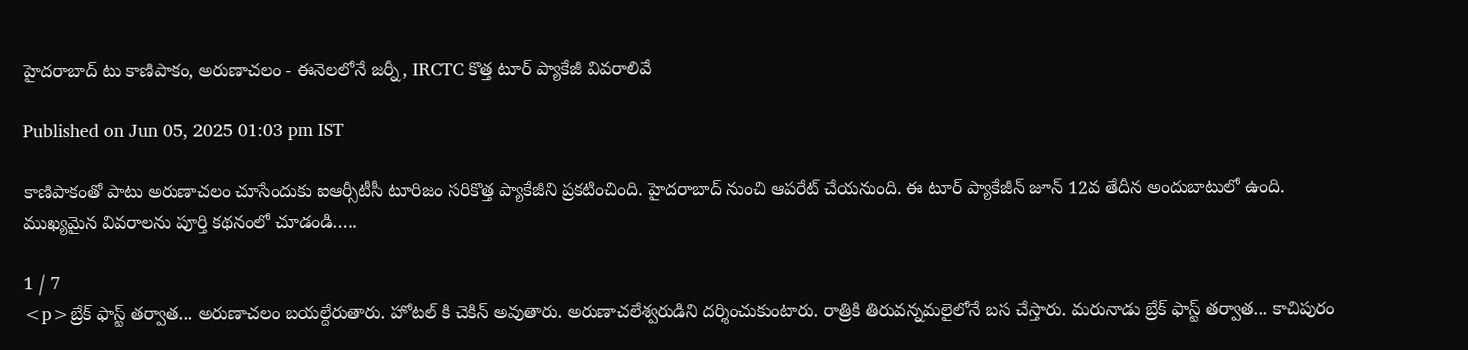హైదరాబాద్ టు కాణిపాకం, అరుణాచలం - ఈనెలలోనే జర్నీ, IRCTC కొత్త టూర్ ప్యాకేజీ వివరాలివే

Published on Jun 05, 2025 01:03 pm IST

కాణిపాకంతో పాటు అరుణాచలం చూసేందుకు ఐఆర్సీటీసీ టూరిజం సరికొత్త ప్యాకేజీని ప్రకటించింది. హైదరాబాద్ నుంచి ఆపరేట్ చేయనుంది. ఈ టూర్ ప్యాకేజీన్ జూన్ 12వ తేదీన అందుబాటులో ఉంది. ముఖ్యమైన వివరాలను పూర్తి కథనంలో చూడండి…..

1 / 7
<p>బ్రేక్ ఫాస్ట్ తర్వాత... అరుణాచలం బయల్దేరుతారు. హోటల్ కి చెకిన్ అవుతారు. అరుణాచలేశ్వరుడిని దర్శించుకుంటారు. రాత్రికి తిరువన్నమలైలోనే బస చేస్తారు. మరునాడు బ్రేక్ ఫాస్ట్ తర్వాత... కాచిపురం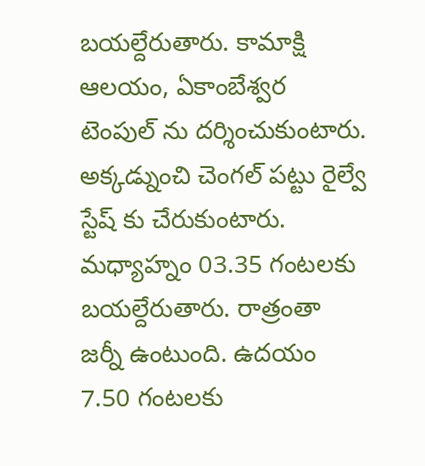బయల్దేరుతారు. కామాక్షి ఆలయం, ఏకాంబేశ్వర టెంపుల్ ను దర్శించుకుంటారు. అక్కడ్నుంచి చెంగల్ పట్టు రైల్వే స్టేష్ కు చేరుకుంటారు. మధ్యాహ్నం 03.35 గంటలకు బయల్దేరుతారు. రాత్రంతా జర్నీ ఉంటుంది. ఉదయం 7.50 గంటలకు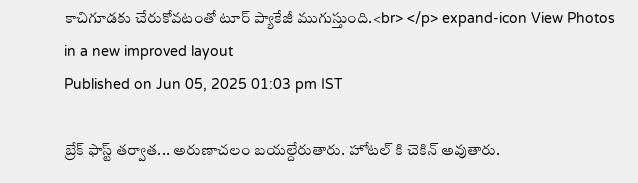కాచిగూడకు చేరుకోవటంతో టూర్ ప్యాకేజీ ముగుస్తుంది.<br> </p> expand-icon View Photos in a new improved layout
Published on Jun 05, 2025 01:03 pm IST

బ్రేక్ ఫాస్ట్ తర్వాత... అరుణాచలం బయల్దేరుతారు. హోటల్ కి చెకిన్ అవుతారు.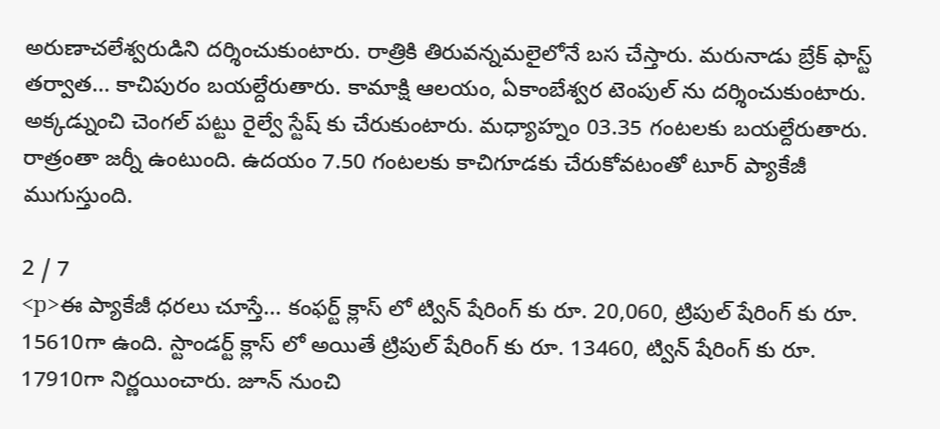అరుణాచలేశ్వరుడిని దర్శించుకుంటారు. రాత్రికి తిరువన్నమలైలోనే బస చేస్తారు. మరునాడు బ్రేక్ ఫాస్ట్ తర్వాత... కాచిపురం బయల్దేరుతారు. కామాక్షి ఆలయం, ఏకాంబేశ్వర టెంపుల్ ను దర్శించుకుంటారు. అక్కడ్నుంచి చెంగల్ పట్టు రైల్వే స్టేష్ కు చేరుకుంటారు. మధ్యాహ్నం 03.35 గంటలకు బయల్దేరుతారు. రాత్రంతా జర్నీ ఉంటుంది. ఉదయం 7.50 గంటలకు కాచిగూడకు చేరుకోవటంతో టూర్ ప్యాకేజీ ముగుస్తుంది.

2 / 7
<p>ఈ ప్యాకేజీ ధరలు చూస్తే... కంఫర్ట్ క్లాస్ లో ట్విన్ షేరింగ్ కు రూ. 20,060, ట్రిపుల్ షేరింగ్ కు రూ. 15610గా ఉంది. స్టాండర్ట్ క్లాస్ లో అయితే ట్రిపుల్ షేరింగ్ కు రూ. 13460, ట్విన్ షేరింగ్ కు రూ. 17910గా నిర్ణయించారు. జూన్ నుంచి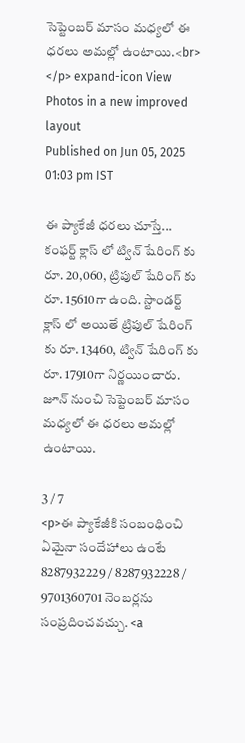సెప్టెంబర్ మాసం మధ్యలో ఈ ధరలు అమల్లో ఉంటాయి.<br> </p> expand-icon View Photos in a new improved layout
Published on Jun 05, 2025 01:03 pm IST

ఈ ప్యాకేజీ ధరలు చూస్తే... కంఫర్ట్ క్లాస్ లో ట్విన్ షేరింగ్ కు రూ. 20,060, ట్రిపుల్ షేరింగ్ కు రూ. 15610గా ఉంది. స్టాండర్ట్ క్లాస్ లో అయితే ట్రిపుల్ షేరింగ్ కు రూ. 13460, ట్విన్ షేరింగ్ కు రూ. 17910గా నిర్ణయించారు. జూన్ నుంచి సెప్టెంబర్ మాసం మధ్యలో ఈ ధరలు అమల్లో ఉంటాయి.

3 / 7
<p>ఈ ప్యాకేజీకి సంబంధించి ఏమైనా సందేహాలు ఉంటే 8287932229 / 8287932228 / 9701360701 నెంబర్లను సంప్రదించవచ్చు. <a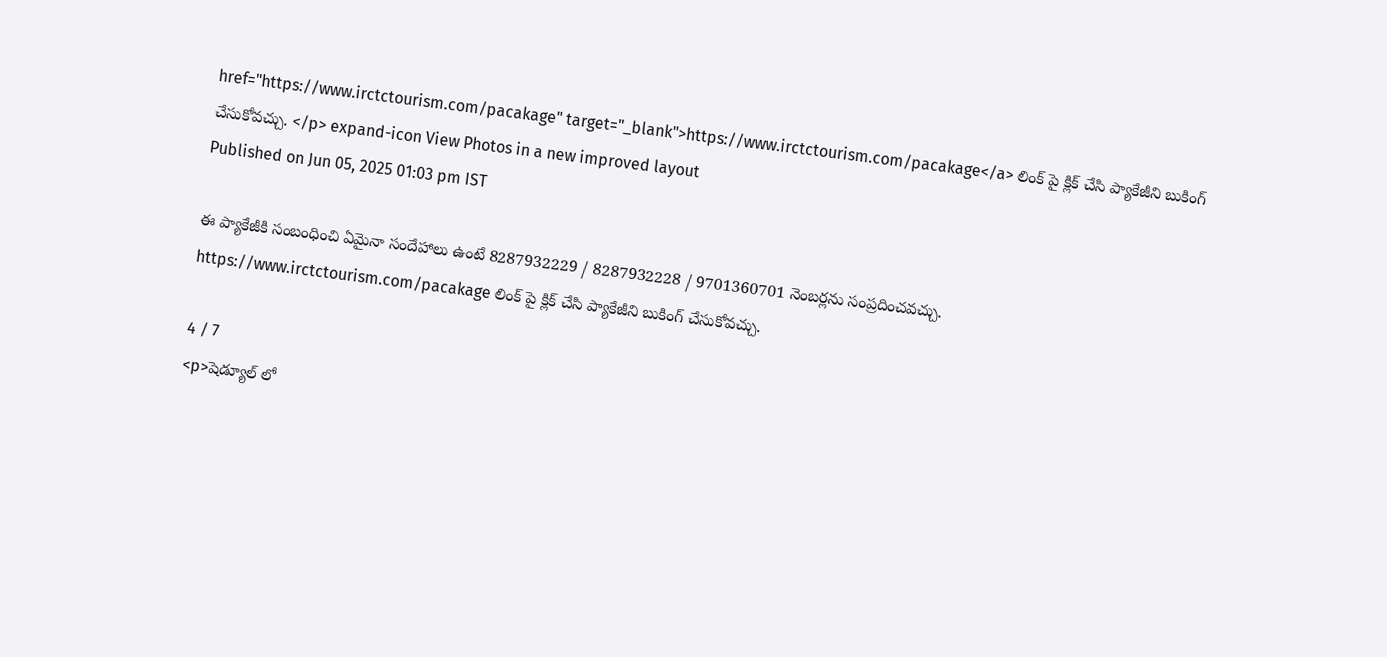href="https://www.irctctourism.com/pacakage" target="_blank">https://www.irctctourism.com/pacakage</a> లింక్ పై క్లిక్ చేసి ప్యాకేజీని బుకింగ్ చేసుకోవచ్చు. </p> expand-icon View Photos in a new improved layout
Published on Jun 05, 2025 01:03 pm IST

ఈ ప్యాకేజీకి సంబంధించి ఏమైనా సందేహాలు ఉంటే 8287932229 / 8287932228 / 9701360701 నెంబర్లను సంప్రదించవచ్చు. https://www.irctctourism.com/pacakage లింక్ పై క్లిక్ చేసి ప్యాకేజీని బుకింగ్ చేసుకోవచ్చు.

4 / 7
<p>షెడ్యూల్ లో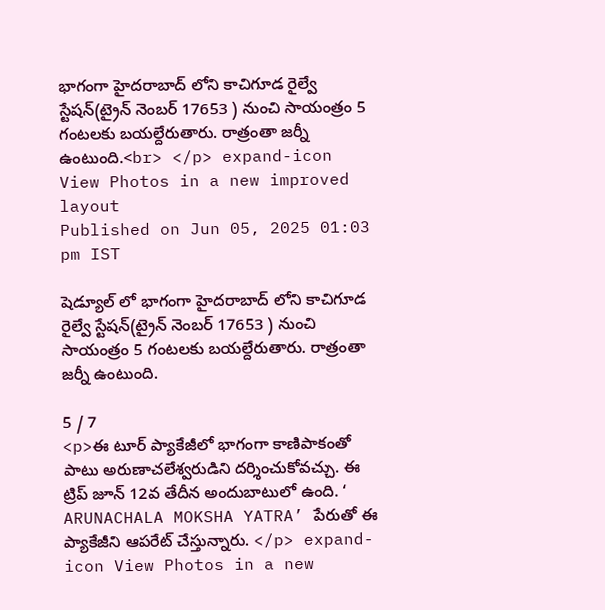భాగంగా హైదరాబాద్ లోని కాచిగూడ రైల్వే స్టేషన్(ట్రైన్ నెంబర్ 17653 ) నుంచి సాయంత్రం 5 గంటలకు బయల్దేరుతారు. రాత్రంతా జర్నీ ఉంటుంది.<br> </p> expand-icon View Photos in a new improved layout
Published on Jun 05, 2025 01:03 pm IST

షెడ్యూల్ లో భాగంగా హైదరాబాద్ లోని కాచిగూడ రైల్వే స్టేషన్(ట్రైన్ నెంబర్ 17653 ) నుంచి సాయంత్రం 5 గంటలకు బయల్దేరుతారు. రాత్రంతా జర్నీ ఉంటుంది.

5 / 7
<p>ఈ టూర్ ప్యాకేజీలో భాగంగా కాణిపాకంతో పాటు అరుణాచలేశ్వరుడిని దర్శించుకోవచ్చు. ఈ ట్రిప్ జూన్ 12వ తేదీన అందుబాటులో ఉంది. ‘ ARUNACHALA MOKSHA YATRA’ పేరుతో ఈ ప్యాకేజీని ఆపరేట్ చేస్తున్నారు. </p> expand-icon View Photos in a new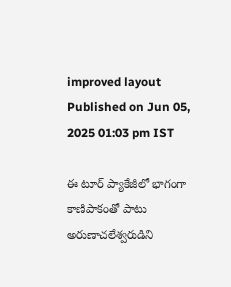improved layout
Published on Jun 05, 2025 01:03 pm IST

ఈ టూర్ ప్యాకేజీలో భాగంగా కాణిపాకంతో పాటు అరుణాచలేశ్వరుడిని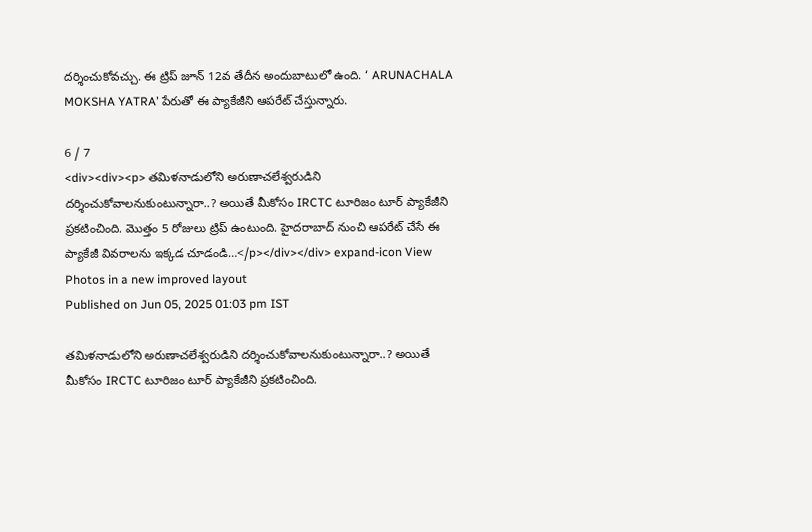దర్శించుకోవచ్చు. ఈ ట్రిప్ జూన్ 12వ తేదీన అందుబాటులో ఉంది. ‘ ARUNACHALA MOKSHA YATRA’ పేరుతో ఈ ప్యాకేజీని ఆపరేట్ చేస్తున్నారు.

6 / 7
<div><div><p> తమిళనాడులోని అరుణాచలేశ్వరుడిని దర్శించుకోవాలనుకుంటున్నారా..? అయితే మీకోసం IRCTC టూరిజం టూర్ ప్యాకేజీని ప్రకటించింది. మొత్తం 5 రోజులు ట్రిప్ ఉంటుంది. హైదరాబాద్ నుంచి ఆపరేట్ చేసే ఈ ప్యాకేజీ వివరాలను ఇక్కడ చూడండి…</p></div></div> expand-icon View Photos in a new improved layout
Published on Jun 05, 2025 01:03 pm IST

తమిళనాడులోని అరుణాచలేశ్వరుడిని దర్శించుకోవాలనుకుంటున్నారా..? అయితే మీకోసం IRCTC టూరిజం టూర్ ప్యాకేజీని ప్రకటించింది.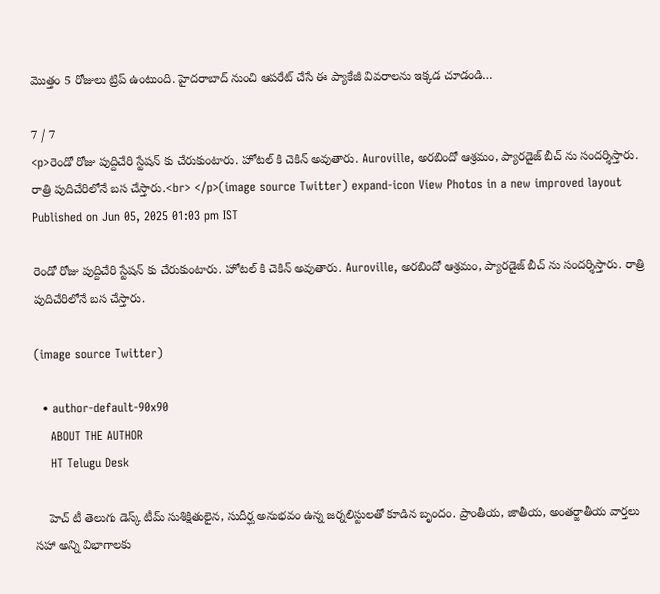మొత్తం 5 రోజులు ట్రిప్ ఉంటుంది. హైదరాబాద్ నుంచి ఆపరేట్ చేసే ఈ ప్యాకేజీ వివరాలను ఇక్కడ చూడండి…

7 / 7
<p>రెండో రోజు పుద్దిచేరి స్టేషన్ కు చేరుకుంటారు. హోటల్ కి చెకిన్ అవుతారు. Auroville, అరబిందో ఆశ్రమం, ప్యారడైజ్ బీచ్ ను సందర్శిస్తారు. రాత్రి పుదిచేరిలోనే బస చేస్తారు.<br> </p>(image source Twitter) expand-icon View Photos in a new improved layout
Published on Jun 05, 2025 01:03 pm IST

రెండో రోజు పుద్దిచేరి స్టేషన్ కు చేరుకుంటారు. హోటల్ కి చెకిన్ అవుతారు. Auroville, అరబిందో ఆశ్రమం, ప్యారడైజ్ బీచ్ ను సందర్శిస్తారు. రాత్రి పుదిచేరిలోనే బస చేస్తారు.

(image source Twitter)

  • author-default-90x90
    ABOUT THE AUTHOR
    HT Telugu Desk

    హెచ్ టీ తెలుగు డెస్క్ టీమ్ సుశిక్షితులైన, సుదీర్ఘ అనుభవం ఉన్న జర్నలిస్టులతో కూడిన బృందం. ప్రాంతీయ, జాతీయ, అంతర్జాతీయ వార్తలు సహా అన్ని విభాగాలకు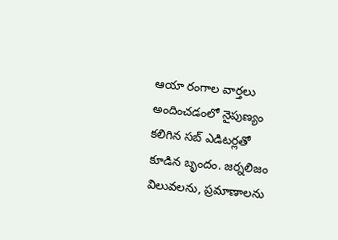ఆయా రంగాల వార్తలు అందించడంలో నైపుణ్యం కలిగిన సబ్ ఎడిటర్లతో కూడిన బృందం. జర్నలిజం విలువలను, ప్రమాణాలను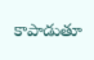కాపాడుతూ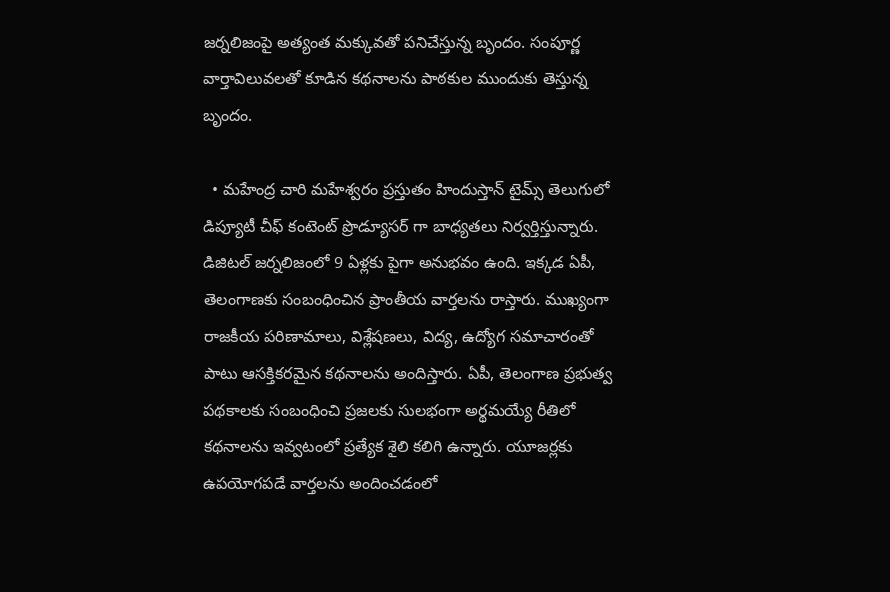జర్నలిజంపై అత్యంత మక్కువతో పనిచేస్తున్న బృందం. సంపూర్ణ వార్తావిలువలతో కూడిన కథనాలను పాఠకుల ముందుకు తెస్తున్న బృందం.

  • మహేంద్ర చారి మహేశ్వరం ప్రస్తుతం హిందుస్తాన్ టైమ్స్ తెలుగులో డిప్యూటీ చీఫ్ కంటెంట్ ప్రొడ్యూసర్ గా బాధ్యతలు నిర్వర్తిస్తున్నారు. డిజిటల్ జర్నలిజంలో 9 ఏళ్లకు పైగా అనుభవం ఉంది. ఇక్కడ ఏపీ, తెలంగాణకు సంబంధించిన ప్రాంతీయ వార్తలను రాస్తారు. ముఖ్యంగా రాజకీయ పరిణామాలు, విశ్లేషణలు, విద్య, ఉద్యోగ సమాచారంతో పాటు ఆసక్తికరమైన కథనాలను అందిస్తారు. ఏపీ, తెలంగాణ ప్రభుత్వ పథకాలకు సంబంధించి ప్రజలకు సులభంగా అర్థమయ్యే రీతిలో కథనాలను ఇవ్వటంలో ప్రత్యేక శైలి కలిగి ఉన్నారు. యూజర్లకు ఉపయోగపడే వార్తలను అందించడంలో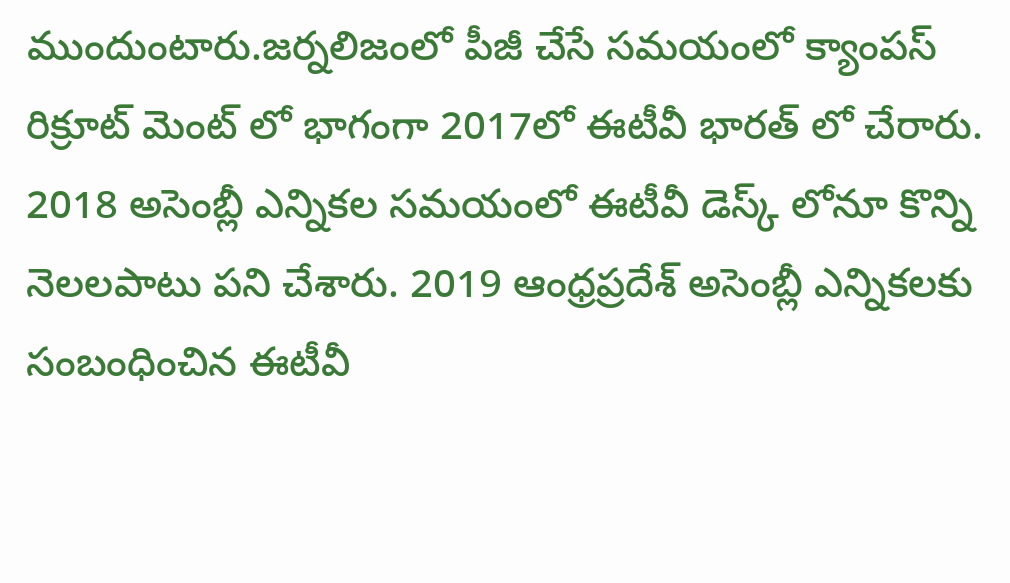ముందుంటారు.జర్నలిజంలో పీజీ చేసే సమయంలో క్యాంపస్ రిక్రూట్ మెంట్ లో భాగంగా 2017లో ఈటీవీ భారత్ లో చేరారు. 2018 అసెంబ్లీ ఎన్నికల సమయంలో ఈటీవీ డెస్క్ లోనూ కొన్ని నెలలపాటు పని చేశారు. 2019 ఆంధ్రప్రదేశ్ అసెంబ్లీ ఎన్నికలకు సంబంధించిన ఈటీవీ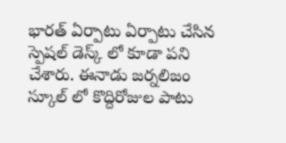భారత్ ఏర్పాటు ఏర్పాటు చేసిన స్పెషల్ డెస్క్ లో కూడా పని చేశారు. ఈనాడు జర్నలిజం స్కూల్ లో కొద్దిరోజుల పాటు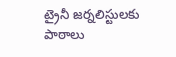ట్రైనీ జర్నలిస్టులకు పాఠాలు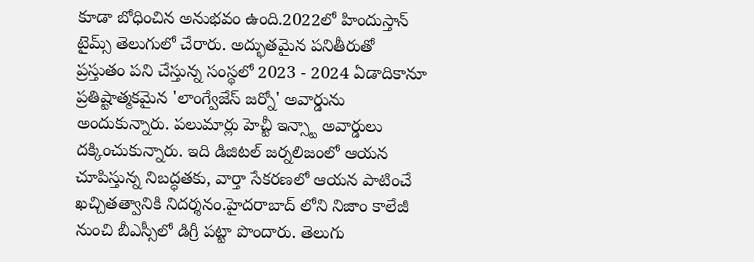కూడా బోధించిన అనుభవం ఉంది.2022లో హిందుస్తాన్ టైమ్స్ తెలుగులో చేరారు. అద్భుతమైన పనితీరుతో ప్రస్తుతం పని చేస్తున్న సంస్థలో 2023 - 2024 ఏడాదికానూ ప్రతిష్టాత్మకమైన 'లాంగ్వేజేస్ జర్నో' అవార్డును అందుకున్నారు. పలుమార్లు హెచ్టీ ఇన్స్టా అవార్డులు దక్కించుకున్నారు. ఇది డిజిటల్ జర్నలిజంలో ఆయన చూపిస్తున్న నిబద్ధతకు, వార్తా సేకరణలో ఆయన పాటించే ఖచ్చితత్వానికి నిదర్శనం.హైదరాబాద్ లోని నిజాం కాలేజీ నుంచి బీఎస్సీలో డిగ్రీ పట్టా పొందారు. తెలుగు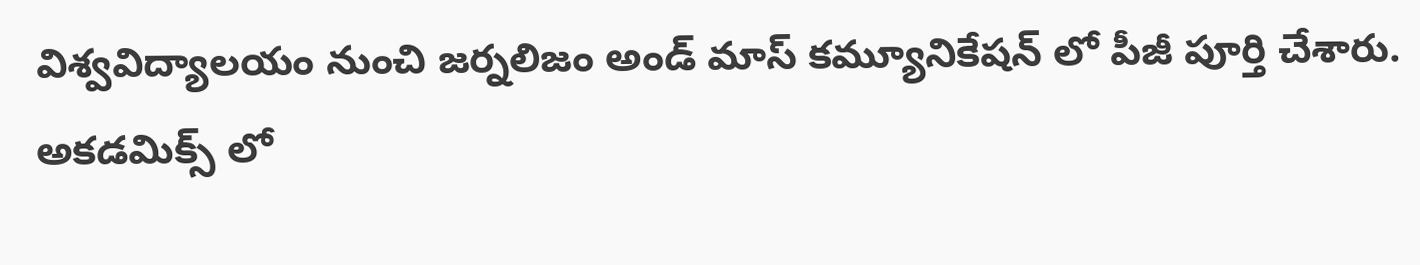విశ్వవిద్యాలయం నుంచి జర్నలిజం అండ్ మాస్ కమ్యూనికేషన్ లో పీజీ పూర్తి చేశారు. అకడమిక్స్ లో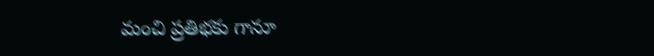మంచి ప్రతిభకు గానూ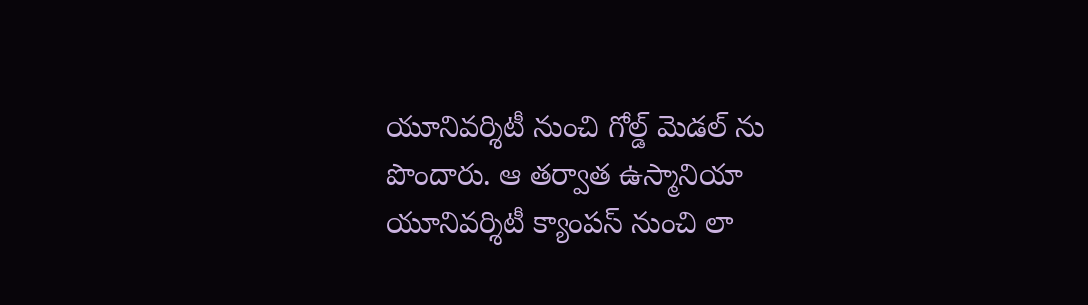యూనివర్శిటీ నుంచి గోల్డ్ మెడల్ ను పొందారు. ఆ తర్వాత ఉస్మానియా యూనివర్శిటీ క్యాంపస్ నుంచి లా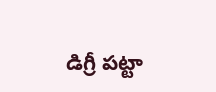డిగ్రీ పట్టా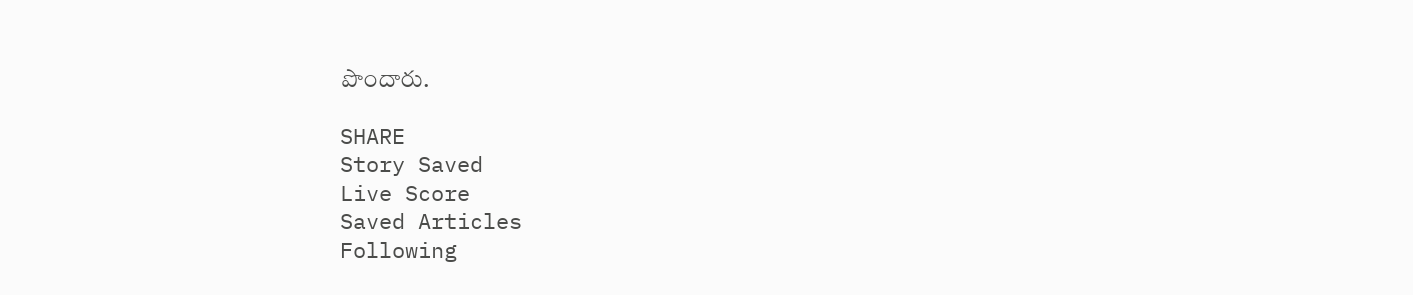పొందారు.

SHARE
Story Saved
Live Score
Saved Articles
Following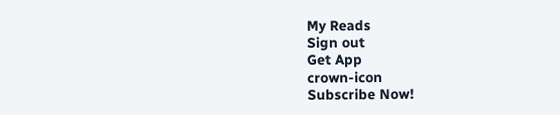My Reads
Sign out
Get App
crown-icon
Subscribe Now!